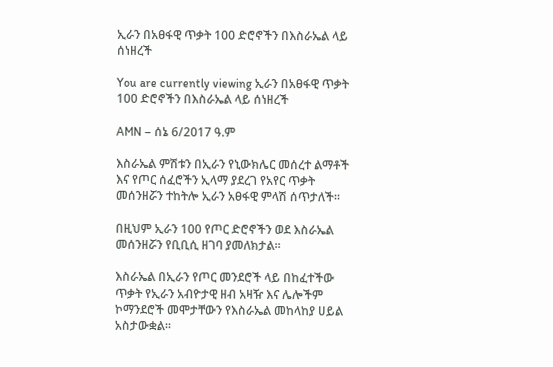ኢራን በአፀፋዊ ጥቃት 100 ድሮኖችን በእስራኤል ላይ ሰነዘረች

You are currently viewing ኢራን በአፀፋዊ ጥቃት 100 ድሮኖችን በእስራኤል ላይ ሰነዘረች

AMN – ሰኔ 6/2017 ዓ.ም

እስራኤል ምሽቱን በኢራን የኒውክሌር መሰረተ ልማቶች እና የጦር ሰፈሮችን ኢላማ ያደረገ የአየር ጥቃት መሰንዘሯን ተከትሎ ኢራን አፀፋዊ ምላሽ ሰጥታለች፡፡

በዚህም ኢራን 100 የጦር ድሮኖችን ወደ እስራኤል መሰንዘሯን የቢቢሲ ዘገባ ያመለክታል፡፡

እስራኤል በኢራን የጦር መንደሮች ላይ በከፈተችው ጥቃት የኢራን አብዮታዊ ዘብ አዛዥ እና ሌሎችም ኮማንደሮች መሞታቸውን የእስራኤል መከላከያ ሀይል አስታውቋል፡፡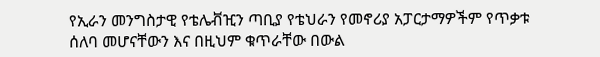የኢራን መንግስታዊ የቴሌቭዢን ጣቢያ የቴህራን የመኖሪያ አፓርታማዎችም የጥቃቱ ሰለባ መሆናቸውን እና በዚህም ቁጥራቸው በውል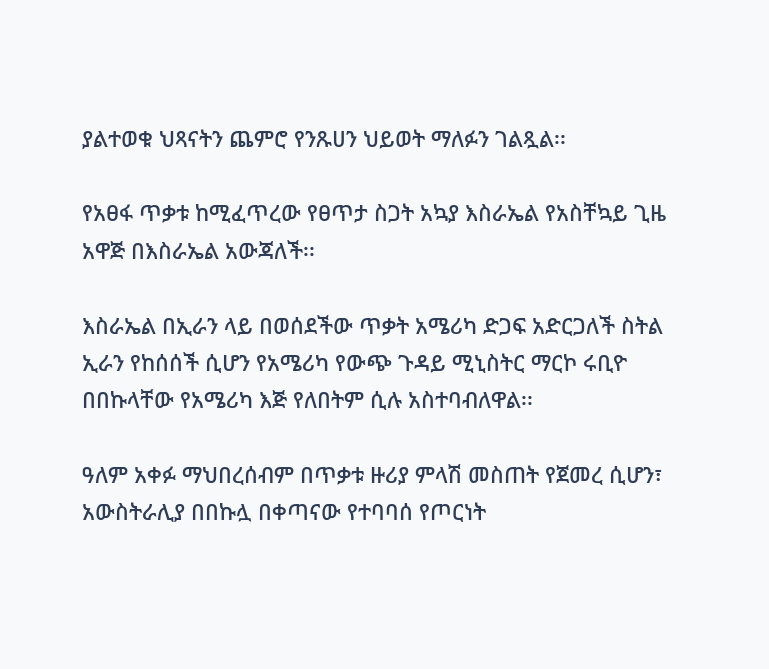ያልተወቁ ህጻናትን ጨምሮ የንጹሀን ህይወት ማለፉን ገልጿል፡፡

የአፀፋ ጥቃቱ ከሚፈጥረው የፀጥታ ስጋት አኳያ እስራኤል የአስቸኳይ ጊዜ አዋጅ በእስራኤል አውጃለች፡፡

እስራኤል በኢራን ላይ በወሰደችው ጥቃት አሜሪካ ድጋፍ አድርጋለች ስትል ኢራን የከሰሰች ሲሆን የአሜሪካ የውጭ ጉዳይ ሚኒስትር ማርኮ ሩቢዮ በበኩላቸው የአሜሪካ እጅ የለበትም ሲሉ አስተባብለዋል፡፡

ዓለም አቀፉ ማህበረሰብም በጥቃቱ ዙሪያ ምላሽ መስጠት የጀመረ ሲሆን፣ አውስትራሊያ በበኩሏ በቀጣናው የተባባሰ የጦርነት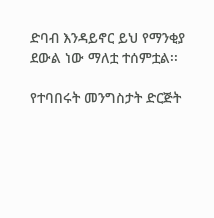ድባብ እንዳይኖር ይህ የማንቂያ ደውል ነው ማለቷ ተሰምቷል፡፡

የተባበሩት መንግስታት ድርጅት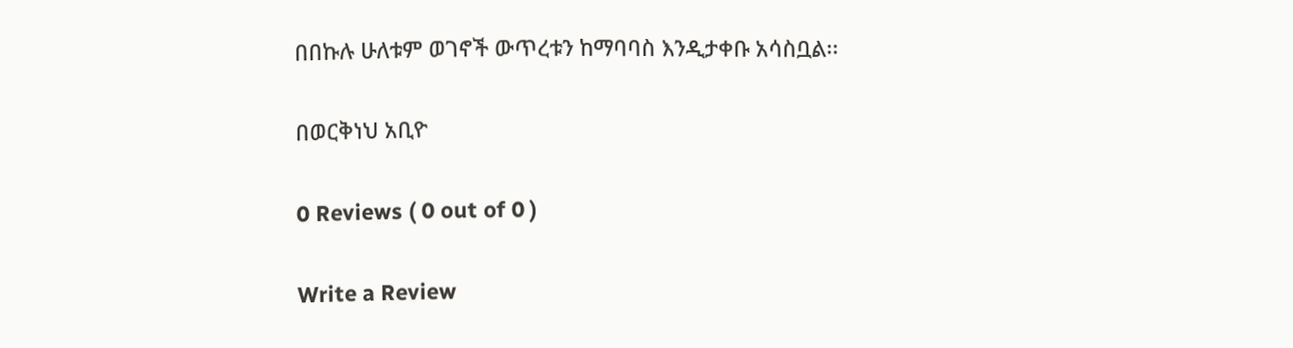በበኩሉ ሁለቱም ወገኖች ውጥረቱን ከማባባስ እንዲታቀቡ አሳስቧል፡፡

በወርቅነህ አቢዮ

0 Reviews ( 0 out of 0 )

Write a Review